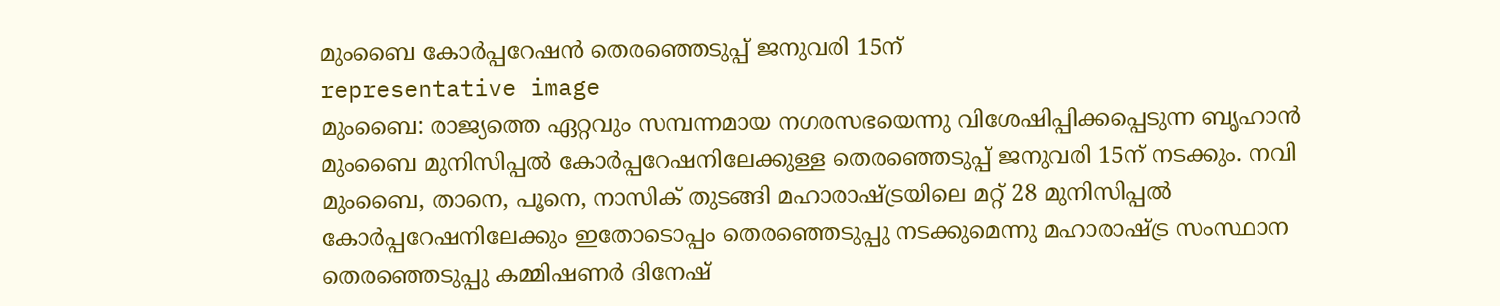മുംബൈ കോർപ്പറേഷൻ തെരഞ്ഞെടുപ്പ് ജനുവരി 15ന്
representative image
മുംബൈ: രാജ്യത്തെ ഏറ്റവും സമ്പന്നമായ നഗരസഭയെന്നു വിശേഷിപ്പിക്കപ്പെടുന്ന ബൃഹാൻ മുംബൈ മുനിസിപ്പൽ കോർപ്പറേഷനിലേക്കുള്ള തെരഞ്ഞെടുപ്പ് ജനുവരി 15ന് നടക്കും. നവി മുംബൈ, താനെ, പൂനെ, നാസിക് തുടങ്ങി മഹാരാഷ്ട്രയിലെ മറ്റ് 28 മുനിസിപ്പൽ കോർപ്പറേഷനിലേക്കും ഇതോടൊപ്പം തെരഞ്ഞെടുപ്പു നടക്കുമെന്നു മഹാരാഷ്ട്ര സംസ്ഥാന തെരഞ്ഞെടുപ്പു കമ്മിഷണർ ദിനേഷ്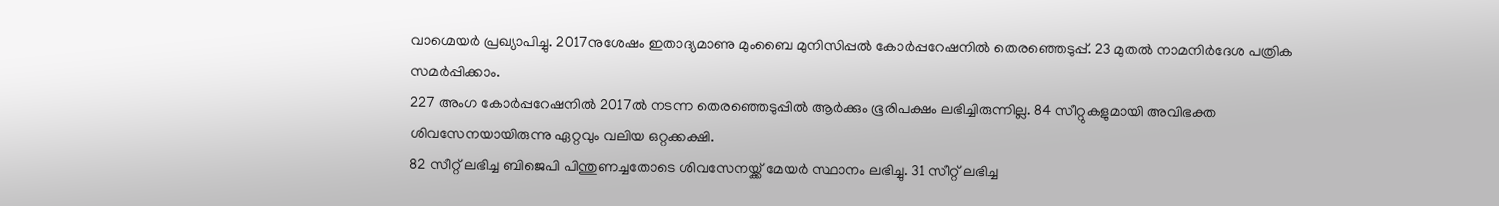വാഗ്മെയർ പ്രഖ്യാപിച്ചു. 2017നുശേഷം ഇതാദ്യമാണു മുംബൈ മുനിസിപ്പൽ കോർപ്പറേഷനിൽ തെരഞ്ഞെടുപ്പ്. 23 മുതൽ നാമനിർദേശ പത്രിക സമർപ്പിക്കാം.
227 അംഗ കോർപ്പറേഷനിൽ 2017ൽ നടന്ന തെരഞ്ഞെടുപ്പിൽ ആർക്കും ഭൂരിപക്ഷം ലഭിച്ചിരുന്നില്ല. 84 സീറ്റുകളുമായി അവിഭക്ത ശിവസേനയായിരുന്നു ഏറ്റവും വലിയ ഒറ്റക്കക്ഷി.
82 സീറ്റ് ലഭിച്ച ബിജെപി പിന്തുണച്ചതോടെ ശിവസേനയ്ക്ക് മേയർ സ്ഥാനം ലഭിച്ചു. 31 സീറ്റ് ലഭിച്ച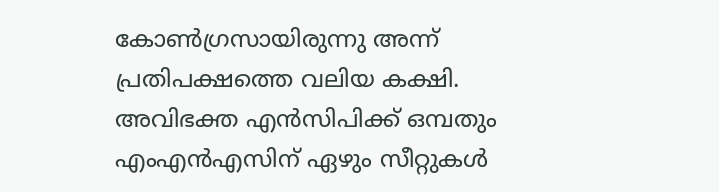കോൺഗ്രസായിരുന്നു അന്ന് പ്രതിപക്ഷത്തെ വലിയ കക്ഷി. അവിഭക്ത എൻസിപിക്ക് ഒമ്പതും എംഎൻഎസിന് ഏഴും സീറ്റുകൾ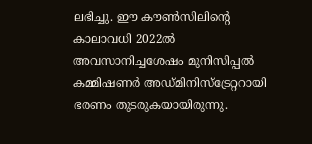ലഭിച്ചു. ഈ കൗൺസിലിന്റെ കാലാവധി 2022ൽ അവസാനിച്ചശേഷം മുനിസിപ്പൽ കമ്മിഷണർ അഡ്മിനിസ്ട്രേറ്ററായി ഭരണം തുടരുകയായിരുന്നു.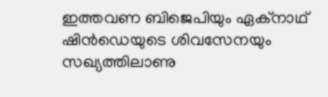ഇത്തവണ ബിജെപിയും ഏക്നാഥ് ഷിൻഡെയുടെ ശിവസേനയും സഖ്യത്തിലാണു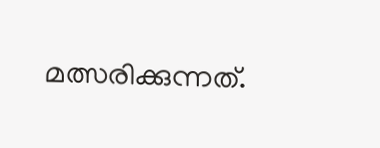മത്സരിക്കുന്നത്.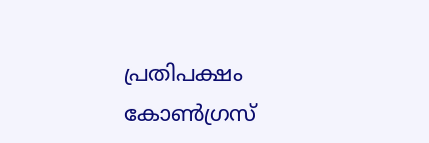പ്രതിപക്ഷം കോൺഗ്രസ്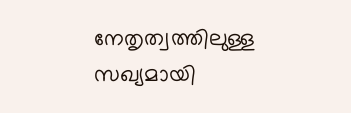നേതൃത്വത്തിലുള്ള സഖ്യമായി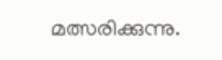മത്സരിക്കുന്നു.